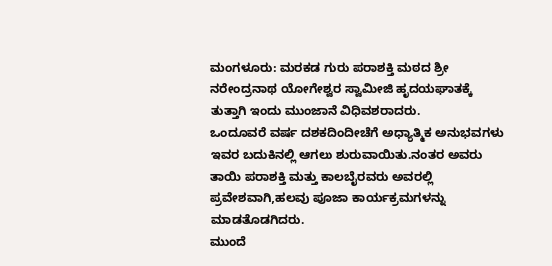ಮಂಗಳೂರು: ಮರಕಡ ಗುರು ಪರಾಶಕ್ತಿ ಮಠದ ಶ್ರೀ ನರೇಂದ್ರನಾಥ ಯೋಗೇಶ್ವರ ಸ್ವಾಮೀಜಿ ಹೃದಯಘಾತಕ್ಕೆ ತುತ್ತಾಗಿ ಇಂದು ಮುಂಜಾನೆ ವಿಧಿವಶರಾದರು.
ಒಂದೂವರೆ ವರ್ಷ ದಶಕದಿಂದೀಚೆಗೆ ಅಧ್ಯಾತ್ಮಿಕ ಅನುಭವಗಳು ಇವರ ಬದುಕಿನಲ್ಲಿ ಆಗಲು ಶುರುವಾಯಿತು.ನಂತರ ಅವರು ತಾಯಿ ಪರಾಶಕ್ತಿ ಮತ್ತು ಕಾಲಬೈರವರು ಅವರಲ್ಲಿ
ಪ್ರವೇಶವಾಗಿ,ಹಲವು ಪೂಜಾ ಕಾರ್ಯಕ್ರಮಗಳನ್ನು ಮಾಡತೊಡಗಿದರು.
ಮುಂದೆ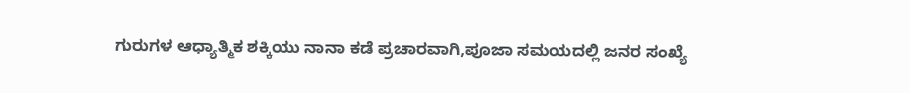ಗುರುಗಳ ಆಧ್ಯಾತ್ಮಿಕ ಶಕ್ಕಿಯು ನಾನಾ ಕಡೆ ಪ್ರಚಾರವಾಗಿ,ಪೂಜಾ ಸಮಯದಲ್ಲಿ ಜನರ ಸಂಖ್ಯೆ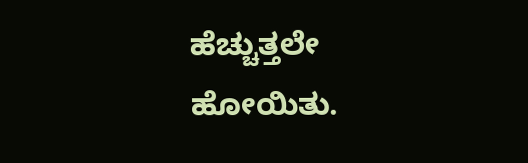ಹೆಚ್ಚುತ್ತಲೇ ಹೋಯಿತು.